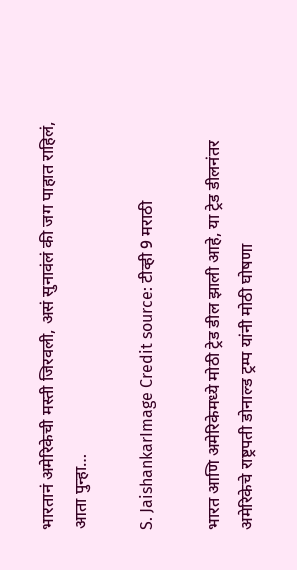भारतानं अमेरिकेची मस्ती जिरवली, असं सुनावंलं की जग पाहात राहिलं, आता पुन्हा…

S. JaishankarImage Credit source: टीव्ही 9 मराठी

भारत आणि अमेरिकेमध्ये मोठी ट्रेड डील झाली आहे, या ट्रेड डीलनंतर अमेरिकेचे राष्ट्रपती डोनाल्ड ट्रम्प यांनी मोठी घोषणा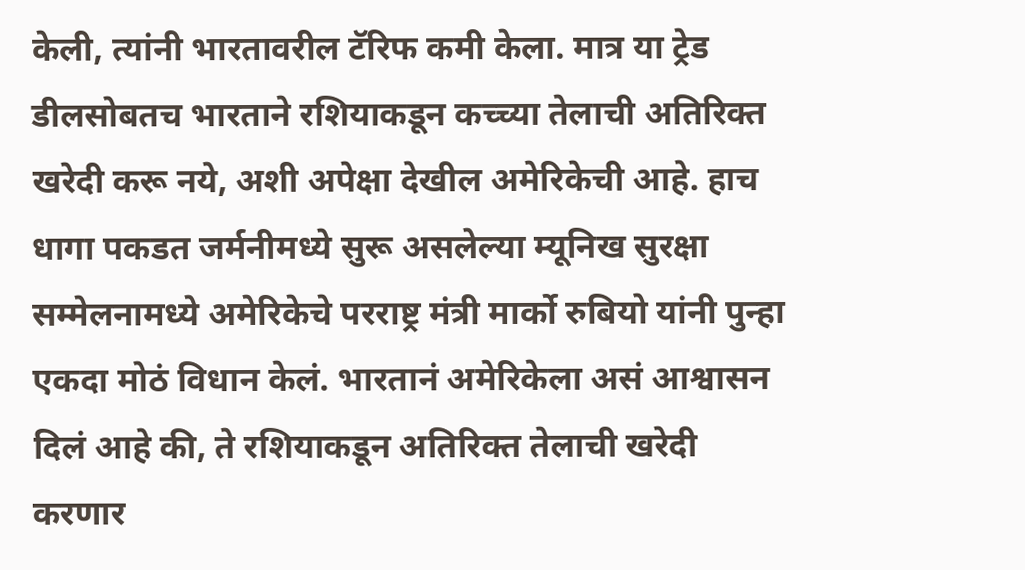केली, त्यांनी भारतावरील टॅरिफ कमी केला. मात्र या ट्रेड डीलसोबतच भारताने रशियाकडून कच्च्या तेलाची अतिरिक्त खरेदी करू नये, अशी अपेक्षा देखील अमेरिकेची आहे. हाच धागा पकडत जर्मनीमध्ये सुरू असलेल्या म्यूनिख सुरक्षा सम्मेलनामध्ये अमेरिकेचे परराष्ट्र मंत्री मार्को रुबियो यांनी पुन्हा एकदा मोठं विधान केलं. भारतानं अमेरिकेला असं आश्वासन दिलं आहे की, ते रशियाकडून अतिरिक्त तेलाची खरेदी करणार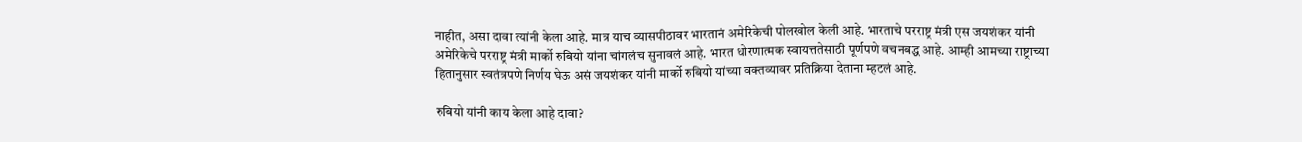नाहीत, असा दावा त्यांनी केला आहे. मात्र याच व्यासपीठावर भारतानं अमेरिकेची पोलखोल केली आहे. भारताचे परराष्ट्र मंत्री एस जयशंकर यांनी अमेरिकेचे परराष्ट्र मंत्री मार्को रुबियो यांना चांगलंच सुनावलं आहे. भारत धोरणात्मक स्वायत्ततेसाठी पूर्णपणे वचनबद्ध आहे. आम्ही आमच्या राष्ट्राच्या हितानुसार स्वतंत्रपणे निर्णय घेऊ असं जयशंकर यांनी मार्को रुबियो यांच्या वक्तव्यावर प्रतिक्रिया देताना म्हटलं आहे.

रुबियो यांनी काय केला आहे दावा?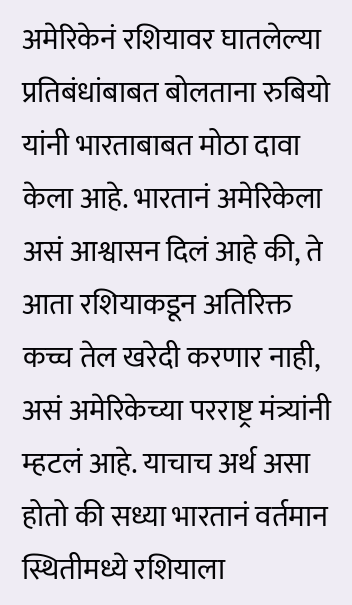अमेरिकेनं रशियावर घातलेल्या प्रतिबंधांबाबत बोलताना रुबियो यांनी भारताबाबत मोठा दावा केला आहे. भारतानं अमेरिकेला असं आश्वासन दिलं आहे की, ते आता रशियाकडून अतिरिक्त कच्च तेल खरेदी करणार नाही, असं अमेरिकेच्या परराष्ट्र मंत्र्यांनी म्हटलं आहे. याचाच अर्थ असा होतो की सध्या भारतानं वर्तमान स्थितीमध्ये रशियाला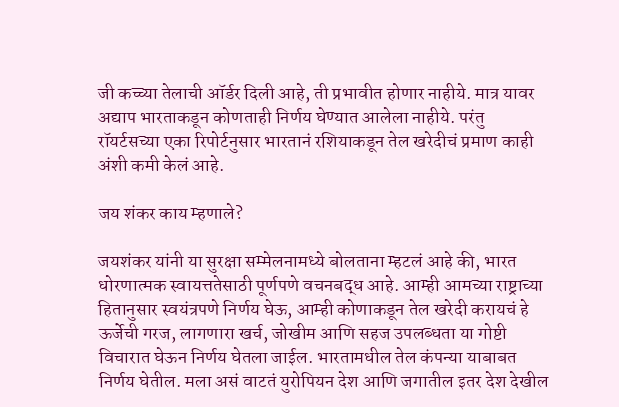जी कच्च्या तेलाची ऑर्डर दिली आहे, ती प्रभावीत होणार नाहीये. मात्र यावर अद्याप भारताकडून कोणताही निर्णय घेण्यात आलेला नाहीये. परंतु रॉयर्टसच्या एका रिपोर्टनुसार भारतानं रशियाकडून तेल खरेदीचं प्रमाण काही अंशी कमी केलं आहे.

जय शंकर काय म्हणाले?

जयशंकर यांनी या सुरक्षा सम्मेलनामध्ये बोलताना म्हटलं आहे की, भारत धोरणात्मक स्वायत्ततेसाठी पूर्णपणे वचनबद्ध आहे. आम्ही आमच्या राष्ट्राच्या हितानुसार स्वयंत्रपणे निर्णय घेऊ, आम्ही कोणाकडून तेल खरेदी करायचं हे ऊर्जेची गरज, लागणारा खर्च, जोखीम आणि सहज उपलब्धता या गोष्टी विचारात घेऊन निर्णय घेतला जाईल. भारतामधील तेल कंपन्या याबाबत निर्णय घेतील. मला असं वाटतं युरोपियन देश आणि जगातील इतर देश देखील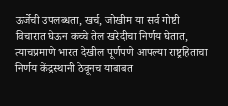ऊर्जेची उपलब्धता, खर्च, जोखीम या सर्व गोष्टी विचारात घेऊन कच्चे तेल खरेदीचा निर्णय घेतात, त्याचप्रमाणे भारत देखील पूर्णपणे आपल्या राष्ट्रहिताचा निर्णय केंद्रस्थानी ठेवूनच याबाबत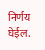निर्णय घेईल.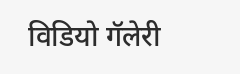विडियो गॅलेरी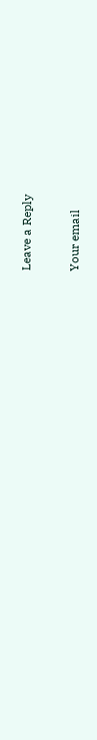Leave a Reply

Your email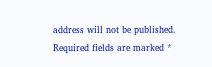address will not be published. Required fields are marked *